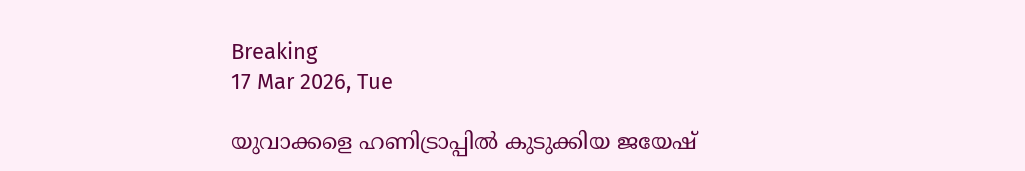Breaking
17 Mar 2026, Tue

യുവാക്കളെ ഹണിട്രാപ്പിൽ കുടുക്കിയ ജയേഷ്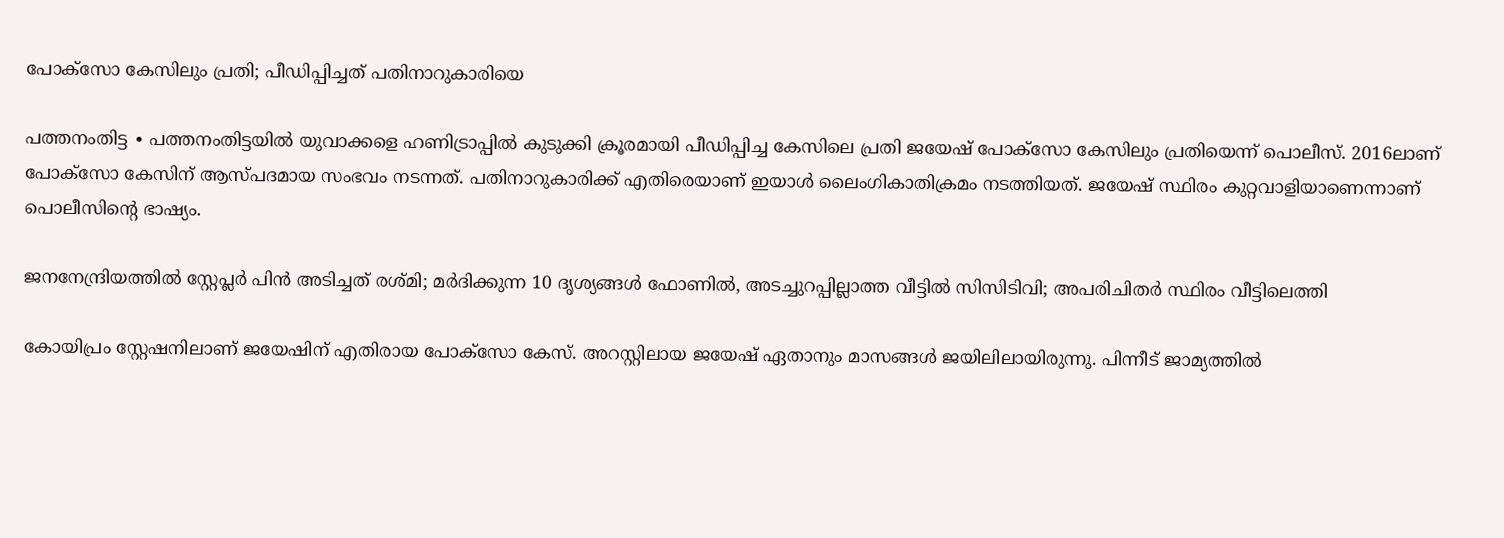പോക്സോ കേസിലും പ്രതി; പീഡിപ്പിച്ചത് പതിനാറുകാരിയെ

പത്തനംതിട്ട ∙ പത്തനംതിട്ടയില്‍ യുവാക്കളെ ഹണിട്രാപ്പിൽ കുടുക്കി ക്രൂരമായി പീഡിപ്പിച്ച കേസിലെ പ്രതി ജയേഷ് പോക്‌സോ കേസിലും പ്രതിയെന്ന് പൊലീസ്. 2016ലാണ് പോക്‌സോ കേസിന് ആസ്പദമായ സംഭവം നടന്നത്. പതിനാറുകാരിക്ക് എതിരെയാണ് ഇയാൾ ലൈംഗികാതിക്രമം നടത്തിയത്. ജയേഷ് സ്ഥിരം കുറ്റവാളിയാണെന്നാണ് പൊലീസിന്റെ ഭാഷ്യം.

ജനനേന്ദ്രിയത്തിൽ സ്റ്റേപ്ലർ പിൻ അടിച്ചത് രശ്മി; മർദിക്കുന്ന 10 ദൃശ്യങ്ങൾ ഫോണിൽ, അടച്ചുറപ്പില്ലാത്ത വീട്ടിൽ സിസിടിവി; അപരിചിതർ സ്ഥിരം വീട്ടിലെത്തി

കോയിപ്രം സ്റ്റേഷനിലാണ് ജയേഷിന് എതിരായ പോക്സോ കേസ്. അറസ്റ്റിലായ ജയേഷ് ഏതാനും മാസങ്ങള്‍ ജയിലിലായിരുന്നു. പിന്നീട് ജാമ്യത്തില്‍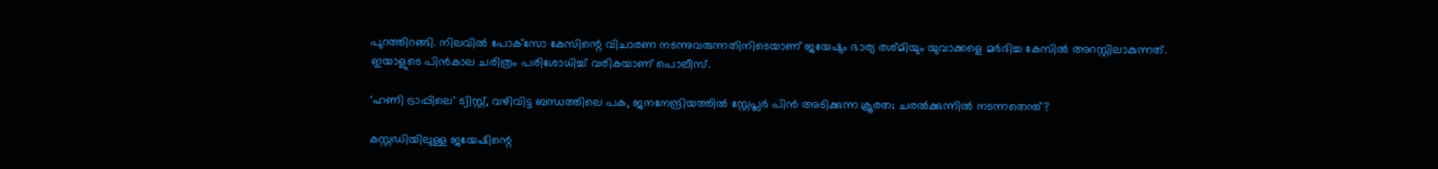പുറത്തിറങ്ങി. നിലവില്‍ പോക്‌സോ കേസിന്റെ വിചാരണ നടന്നുവരുന്നതിനിടെയാണ് ജയേഷും ഭാര്യ രശ്മിയും യുവാക്കളെ മര്‍ദിച്ച കേസില്‍ അറസ്റ്റിലാകുന്നത്. ഇയാളുടെ പിൻകാല ചരിത്രം പരിശോധിച്ച് വരികയാണ് പൊലീസ്.

‘ഹണി ട്രാപ്പിലെ’ ട്വിസ്റ്റ്, വഴിവിട്ട ബന്ധത്തിലെ പക, ജനനേന്ദ്രിയത്തിൽ സ്റ്റേപ്ലർ പിൻ അടിക്കുന്ന ക്രൂരത; ചരൽക്കുന്നിൽ നടന്നതെന്ത്?

കസ്റ്റഡിയിലുള്ള ജയേഷിന്റെ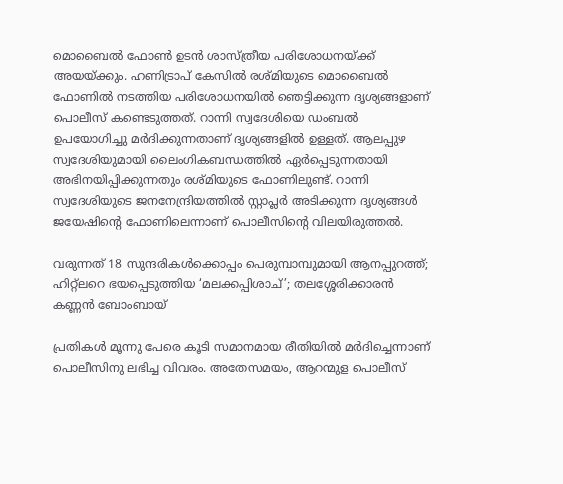മൊബൈൽ ഫോൺ ഉടൻ ശാസ്ത്രീയ പരിശോധനയ്ക്ക് അയയ്ക്കും. ഹണിട്രാപ് കേസിൽ രശ്മിയുടെ മൊബൈൽ ഫോണിൽ നടത്തിയ പരിശോധനയിൽ ഞെട്ടിക്കുന്ന ദൃശ്യങ്ങളാണ് പൊലീസ് കണ്ടെടുത്തത്. റാന്നി സ്വദേശിയെ ഡംബൽ ഉപയോഗിച്ചു മർദിക്കുന്നതാണ് ദൃശ്യങ്ങളിൽ ഉള്ളത്. ആലപ്പുഴ സ്വദേശിയുമായി ലൈംഗികബന്ധത്തിൽ ഏർപ്പെടുന്നതായി അഭിനയിപ്പിക്കുന്നതും രശ്മിയുടെ ഫോണിലുണ്ട്. റാന്നി സ്വദേശിയുടെ ജനനേന്ദ്രിയത്തിൽ സ്റ്റാപ്ലർ അടിക്കുന്ന ദൃശ്യങ്ങൾ ജയേഷിന്റെ ഫോണിലെന്നാണ് പൊലീസിന്റെ വിലയിരുത്തൽ.

വരുന്നത് 18 സുന്ദരികൾക്കൊപ്പം പെരുമ്പാമ്പുമായി ആനപ്പുറത്ത്; ഹിറ്റ്ലറെ ഭയപ്പെടുത്തിയ ‘മലക്കപ്പിശാച്’; തലശ്ശേരിക്കാരൻ കണ്ണൻ ബോംബായ്

പ്രതികൾ മൂന്നു പേരെ കൂടി സമാനമായ രീതിയിൽ മർദിച്ചെന്നാണ് പൊലീസിനു ലഭിച്ച വിവരം. അതേസമയം, ആറന്മുള പൊലീസ്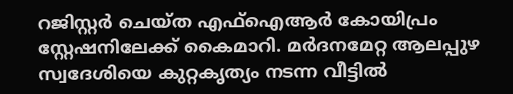റജിസ്റ്റർ ചെയ്ത എഫ്ഐആർ കോയിപ്രം സ്റ്റേഷനിലേക്ക് കൈമാറി. മർദനമേറ്റ ആലപ്പുഴ സ്വദേശിയെ കുറ്റകൃത്യം നടന്ന വീട്ടിൽ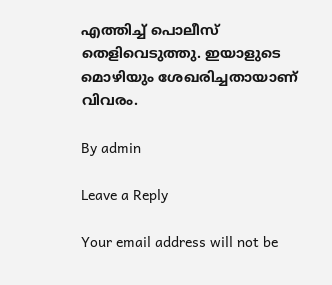എത്തിച്ച് പൊലീസ് തെളിവെടുത്തു. ഇയാളുടെ മൊഴിയും ശേഖരിച്ചതായാണ് വിവരം.

By admin

Leave a Reply

Your email address will not be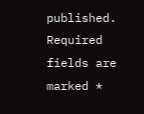published. Required fields are marked *